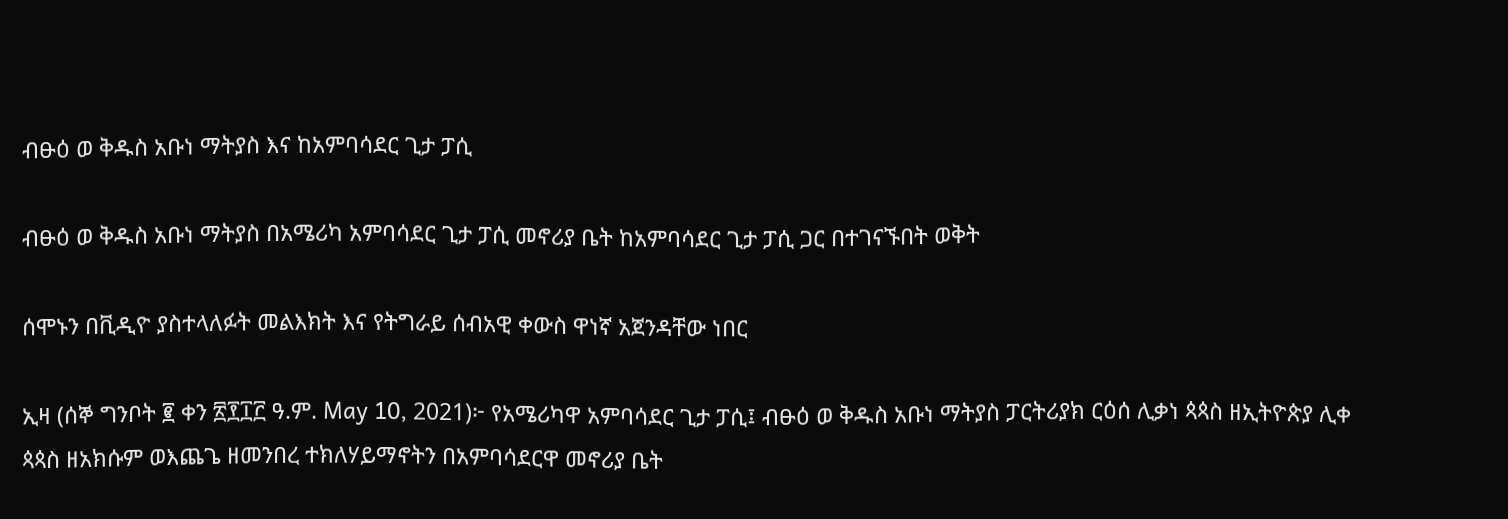ብፁዕ ወ ቅዱስ አቡነ ማትያስ እና ከአምባሳደር ጊታ ፓሲ

ብፁዕ ወ ቅዱስ አቡነ ማትያስ በአሜሪካ አምባሳደር ጊታ ፓሲ መኖሪያ ቤት ከአምባሳደር ጊታ ፓሲ ጋር በተገናኙበት ወቅት

ሰሞኑን በቪዲዮ ያስተላለፉት መልእክት እና የትግራይ ሰብአዊ ቀውስ ዋነኛ አጀንዳቸው ነበር

ኢዛ (ሰኞ ግንቦት ፪ ቀን ፳፻፲፫ ዓ.ም. May 10, 2021)፦ የአሜሪካዋ አምባሳደር ጊታ ፓሲ፤ ብፁዕ ወ ቅዱስ አቡነ ማትያስ ፓርትሪያክ ርዕሰ ሊቃነ ጳጳስ ዘኢትዮጵያ ሊቀ ጳጳስ ዘአክሱም ወእጨጌ ዘመንበረ ተክለሃይማኖትን በአምባሳደርዋ መኖሪያ ቤት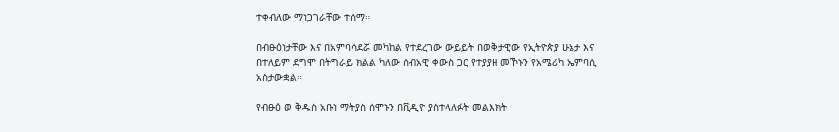ተቀብለው ማነጋገራቸው ተሰማ።

በብፁዕነታቸው እና በአምባሳደሯ መካከል የተደረገው ውይይት በወቅታዊው የኢትዮጵያ ሁኔታ እና በተለይም ደግሞ በትግራይ ክልል ካለው ሰብአዊ ቀውስ ጋር የተያያዘ መኾኑን የአሜሪካ ኤምባሲ አስታውቋል።

የብፁዕ ወ ቅዱስ አቡነ ማትያስ ሰሞኑን በቪዲዮ ያስተላለፉት መልእክት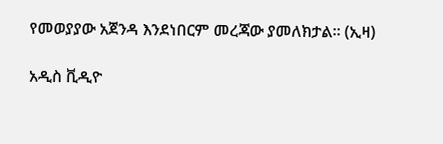የመወያያው አጀንዳ እንደነበርም መረጃው ያመለክታል። (ኢዛ)

አዲስ ቪዲዮ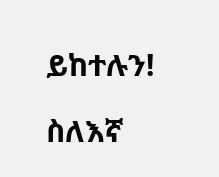ይከተሉን!

ስለእኛ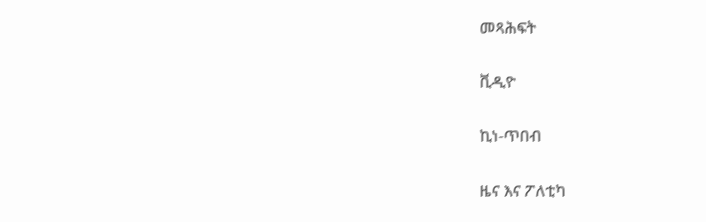መጻሕፍት

ቪዲዮ

ኪነ-ጥበብ

ዜና እና ፖለቲካ